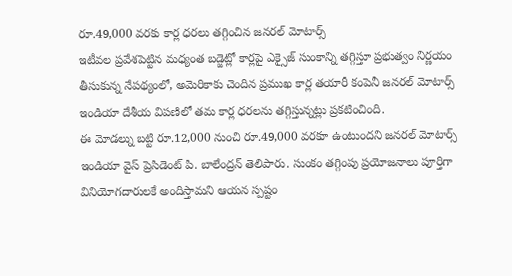రూ.49,000 వరకు కార్ల ధరలు తగ్గించిన జనరల్ మోటార్స్
ఇటీవల ప్రవేశపెట్టిన మధ్యంత బడ్జెట్లో కార్లపై ఎక్సైజ్ సుంకాన్ని తగ్గిస్తూ ప్రభుత్వం నిర్ణయం తీసుకున్న నేపథ్యంలో, అమెరికాకు చెందిన ప్రముఖ కార్ల తయారీ కంపెనీ జనరల్ మోటార్స్ ఇండియా దేశీయ విపణిలో తమ కార్ల ధరలను తగ్గిస్తున్నట్లు ప్రకటించింది.
ఈ మోడల్ను బట్టి రూ.12,000 నుంచి రూ.49,000 వరకూ ఉంటుందని జనరల్ మోటార్స్ ఇండియా వైస్ ప్రెసిడెంట్ పి. బాలేంద్రన్ తెలిపారు. సుంకం తగ్గింపు ప్రయోజనాలు పూర్తిగా వినియోగదారులకే అందిస్తామని ఆయన స్పష్టం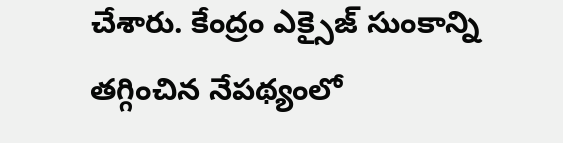చేశారు. కేంద్రం ఎక్సైజ్ సుంకాన్ని తగ్గించిన నేపథ్యంలో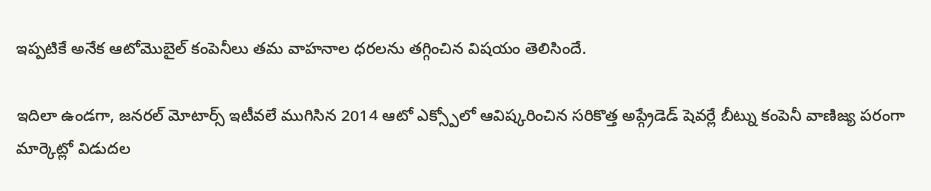ఇప్పటికే అనేక ఆటోమొబైల్ కంపెనీలు తమ వాహనాల ధరలను తగ్గించిన విషయం తెలిసిందే.

ఇదిలా ఉండగా, జనరల్ మోటార్స్ ఇటీవలే ముగిసిన 2014 ఆటో ఎక్స్పోలో ఆవిష్కరించిన సరికొత్త అప్గ్రేడెడ్ షెవర్లే బీట్ను కంపెనీ వాణిజ్య పరంగా మార్కెట్లో విడుదల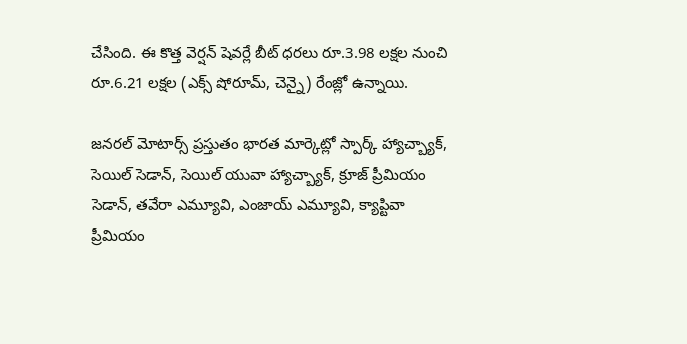చేసింది. ఈ కొత్త వెర్షన్ షెవర్లే బీట్ ధరలు రూ.3.98 లక్షల నుంచి రూ.6.21 లక్షల (ఎక్స్ షోరూమ్, చెన్నై) రేంజ్లో ఉన్నాయి.

జనరల్ మోటార్స్ ప్రస్తుతం భారత మార్కెట్లో స్పార్క్ హ్యాచ్బ్యాక్, సెయిల్ సెడాన్, సెయిల్ యువా హ్యాచ్బ్యాక్, క్రూజ్ ప్రీమియం సెడాన్, తవేరా ఎమ్యూవి, ఎంజాయ్ ఎమ్యూవి, క్యాప్టివా ప్రీమియం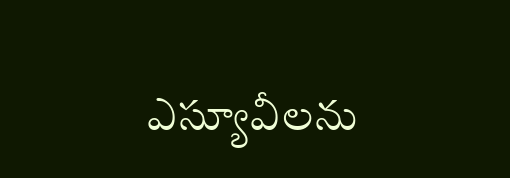ఎస్యూవీలను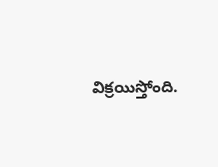విక్రయిస్తోంది.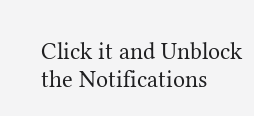Click it and Unblock the Notifications